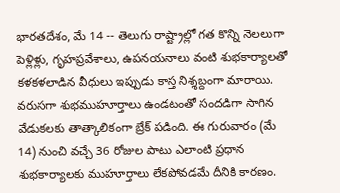భారతదేశం, మే 14 -- తెలుగు రాష్ట్రాల్లో గత కొన్ని నెలలుగా పెళ్లిళ్లు, గృహప్రవేశాలు, ఉపనయనాలు వంటి శుభకార్యాలతో కళకళలాడిన వీధులు ఇప్పుడు కాస్త నిశ్శబ్దంగా మారాయి. వరుసగా శుభముహూర్తాలు ఉండటంతో సందడిగా సాగిన వేడుకలకు తాత్కాలికంగా బ్రేక్ పడింది. ఈ గురువారం (మే 14) నుంచి వచ్చే 36 రోజుల పాటు ఎలాంటి ప్రధాన శుభకార్యాలకు ముహూర్తాలు లేకపోవడమే దీనికి కారణం.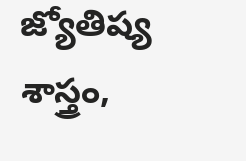జ్యోతిష్య శాస్త్రం,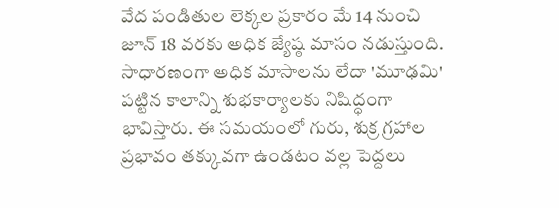వేద పండితుల లెక్కల ప్రకారం మే 14 నుంచి జూన్ 18 వరకు అధిక జ్యేష్ఠ మాసం నడుస్తుంది. సాధారణంగా అధిక మాసాలను లేదా 'మూఢమి' పట్టిన కాలాన్ని శుభకార్యాలకు నిషిద్ధంగా భావిస్తారు. ఈ సమయంలో గురు, శుక్ర గ్రహాల ప్రభావం తక్కువగా ఉండటం వల్ల పెద్దలు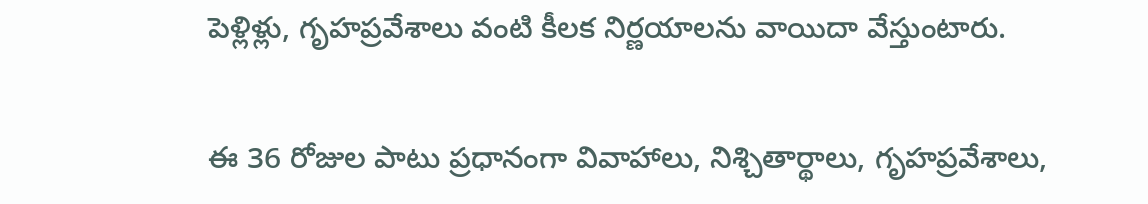పెళ్లిళ్లు, గృహప్రవేశాలు వంటి కీలక నిర్ణయాలను వాయిదా వేస్తుంటారు.

ఈ 36 రోజుల పాటు ప్రధానంగా వివాహాలు, నిశ్చితార్థాలు, గృహప్రవేశాలు,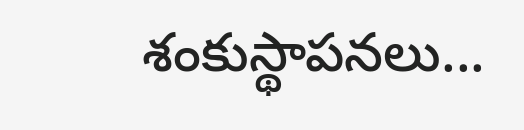శంకుస్థాపనలు...